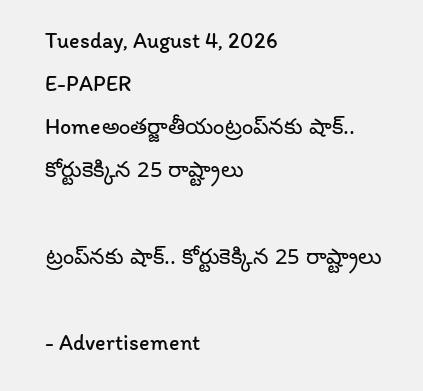Tuesday, August 4, 2026
E-PAPER
Homeఅంతర్జాతీయంట్రంప్‌నకు షాక్‌.. కోర్టుకెక్కిన 25 రాష్ట్రాలు

ట్రంప్‌నకు షాక్‌.. కోర్టుకెక్కిన 25 రాష్ట్రాలు

- Advertisement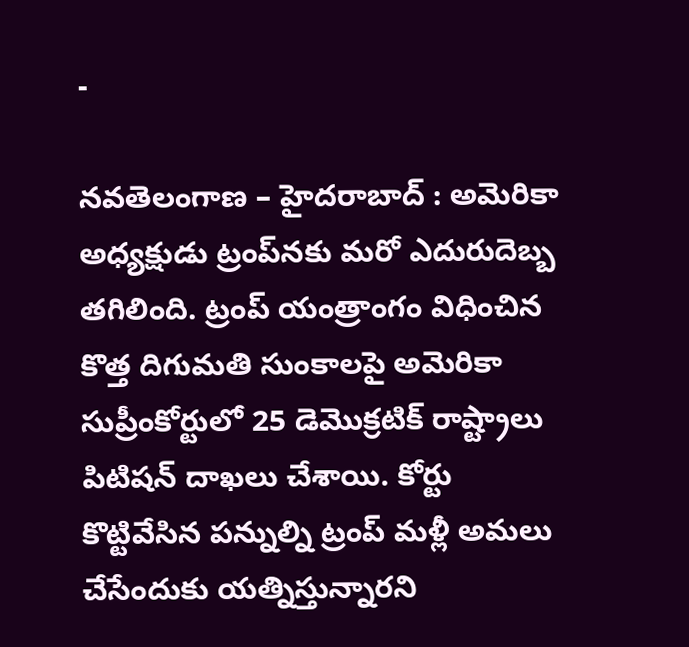-

నవతెలంగాణ – హైదరాబాద్ : అమెరికా అధ్యక్షుడు ట్రంప్‌నకు మరో ఎదురుదెబ్బ తగిలింది. ట్రంప్‌ యంత్రాంగం విధించిన కొత్త దిగుమతి సుంకాలపై అమెరికా సుప్రీంకోర్టులో 25 డెమొక్రటిక్‌ రాష్ట్రాలు పిటిషన్‌ దాఖలు చేశాయి. కోర్టు కొట్టివేసిన పన్నుల్ని ట్రంప్‌ మళ్లీ అమలు చేసేందుకు యత్నిస్తున్నారని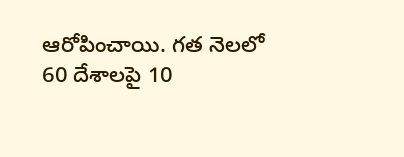ఆరోపించాయి. గత నెలలో 60 దేశాలపై 10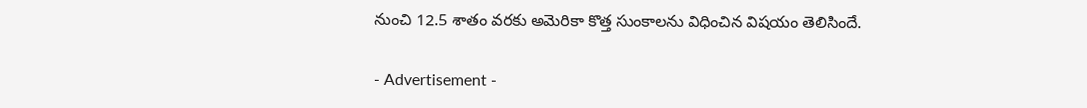నుంచి 12.5 శాతం వరకు అమెరికా కొత్త సుంకాలను విధించిన విషయం తెలిసిందే.

- Advertisement -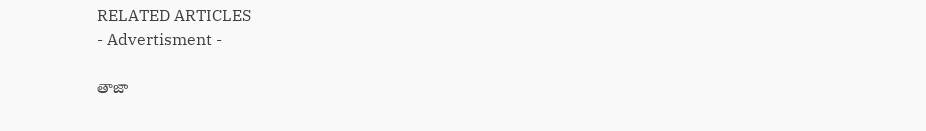RELATED ARTICLES
- Advertisment -

తాజా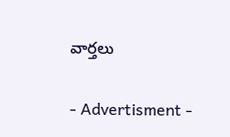వార్తలు

- Advertisment -